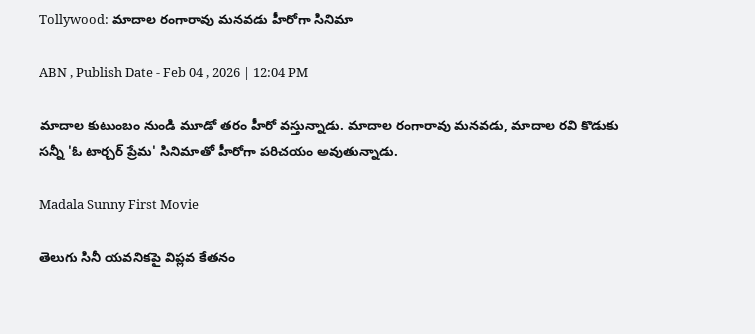Tollywood: మాదాల రంగారావు మనవడు హీరోగా సినిమా

ABN , Publish Date - Feb 04 , 2026 | 12:04 PM

మాదాల కుటుంబం నుండి మూడో తరం హీరో వస్తున్నాడు. మాదాల రంగారావు మనవడు, మాదాల రవి కొడుకు సన్నీ 'ఓ టార్చర్ ప్రేమ' సినిమాతో హీరోగా పరిచయం అవుతున్నాడు.

Madala Sunny First Movie

తెలుగు సినీ యవనికపై విప్లవ కేతనం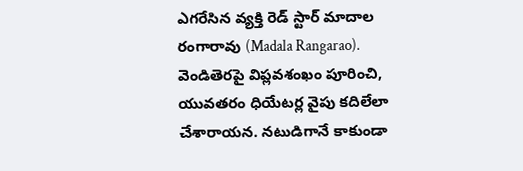ఎగరేసిన వ్యక్తి రెడ్ స్టార్ మాదాల రంగారావు (Madala Rangarao). వెండితెరపై విప్లవశంఖం పూరించి, యువతరం ధియేటర్ల వైపు కదిలేలా చేశారాయన. నటుడిగానే కాకుండా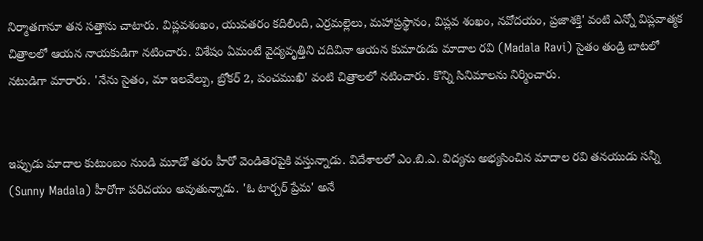నిర్మాతగానూ తన సత్తాను చాటారు. విప్లవశంఖం, యువతరం కదిలింది, ఎర్రమల్లెలు, మహాప్రస్థానం, విప్లవ శంఖం, నవోదయం, ప్రజాశక్తి' వంటి ఎన్నో విప్లవాత్మక చిత్రాలలో ఆయన నాయకుడిగా నటించారు. విశేషం ఏమంటే వైద్యవృత్తిని చదివినా ఆయన కుమారుడు మాదాల రవి (Madala Ravi) సైతం తండ్రి బాటలో నటుడిగా మారారు. 'నేను సైతం, మా ఇలవేల్పు, బ్రోకర్ 2, పంచముఖి' వంటి చిత్రాలలో నటించారు. కొన్ని సినిమాలను నిర్మించారు.


ఇప్పుడు మాదాల కుటుంబం నుండి మూడో తరం హీరో వెండితెరపైకి వస్తున్నాడు. విదేశాలలో ఎం.బి.ఎ. విద్యను అభ్యసించిన మాదాల రవి తనయుడు సన్నీ (Sunny Madala) హీరోగా పరిచయం అవుతున్నాడు. 'ఓ టార్చర్ ప్రేమ' అనే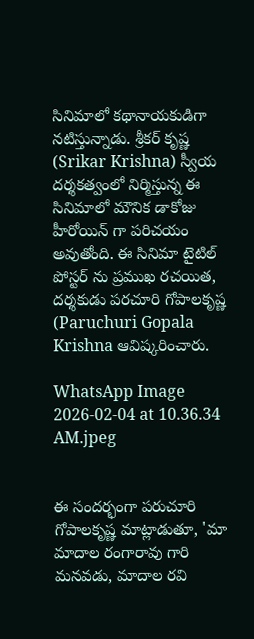సినిమాలో కథానాయకుడిగా నటిస్తున్నాడు. శ్రీకర్ కృష్ణ (Srikar Krishna) స్వీయ దర్శకత్వంలో నిర్మిస్తున్న ఈ సినిమాలో మౌనిక డాకోజు హీరోయిన్ గా పరిచయం అవుతోంది. ఈ సినిమా టైటిల్ పోస్టర్ ను ప్రముఖ రచయిత, దర్శకుడు పరచూరి గోపాలకృష్ణ (Paruchuri Gopala Krishna ఆవిష్కరించారు.

WhatsApp Image 2026-02-04 at 10.36.34 AM.jpeg


ఈ సందర్భంగా పరుచూరి గోపాలకృష్ణ మాట్లాడుతూ, 'మా మాదాల రంగారావు గారి మనవడు, మాదాల రవి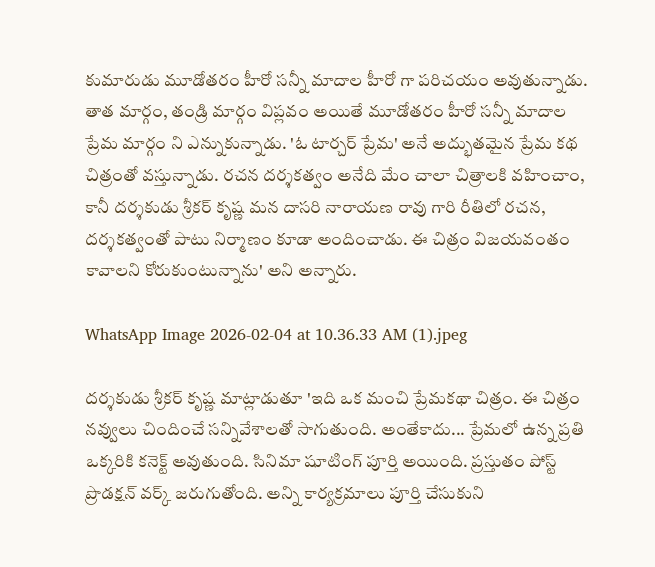కుమారుడు మూడోతరం హీరో సన్నీ మాదాల హీరో గా పరిచయం అవుతున్నాడు. తాత మార్గం, తండ్రి మార్గం విప్లవం అయితే మూడోతరం హీరో సన్నీ మాదాల ప్రేమ మార్గం ని ఎన్నుకున్నాడు. 'ఓ టార్చర్ ప్రేమ' అనే అద్భుతమైన ప్రేమ కథ చిత్రంతో వస్తున్నాడు. రచన దర్శకత్వం అనేది మేం చాలా చిత్రాలకి వహించాం, కానీ దర్శకుడు శ్రీకర్ కృష్ణ మన దాసరి నారాయణ రావు గారి రీతిలో రచన, దర్శకత్వంతో పాటు నిర్మాణం కూడా అందించాడు. ఈ చిత్రం విజయవంతం కావాలని కోరుకుంటున్నాను' అని అన్నారు.

WhatsApp Image 2026-02-04 at 10.36.33 AM (1).jpeg

దర్శకుడు శ్రీకర్ కృష్ణ మాట్లాడుతూ 'ఇది ఒక మంచి ప్రేమకథా చిత్రం. ఈ చిత్రం నవ్వులు చిందించే సన్నివేశాలతో సాగుతుంది. అంతేకాదు... ప్రేమలో ఉన్న ప్రతి ఒక్కరికి కనెక్ట్ అవుతుంది. సినిమా షూటింగ్ పూర్తి అయింది. ప్రస్తుతం పోస్ట్ ప్రొడక్షన్ వర్క్ జరుగుతోంది. అన్ని కార్యక్రమాలు పూర్తి చేసుకుని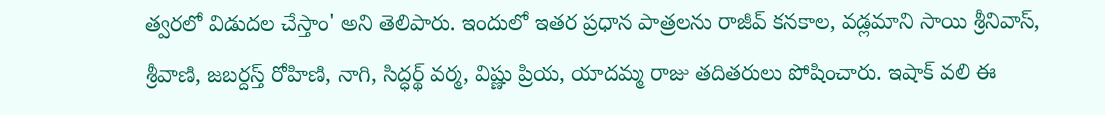త్వరలో విడుదల చేస్తాం' అని తెలిపారు. ఇందులో ఇతర ప్రధాన పాత్రలను రాజీవ్ కనకాల, వడ్లమాని సాయి శ్రీనివాస్, శ్రీవాణి, జబర్దస్త్ రోహిణి, నాగి, సిద్ధర్థ్ వర్మ, విష్ణు ప్రియ, యాదమ్మ రాజు తదితరులు పోషించారు. ఇషాక్ వలి ఈ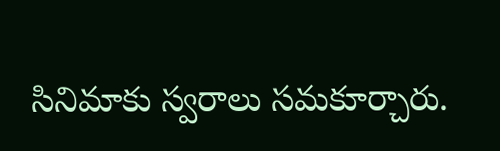సినిమాకు స్వరాలు సమకూర్చారు.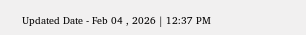Updated Date - Feb 04 , 2026 | 12:37 PM